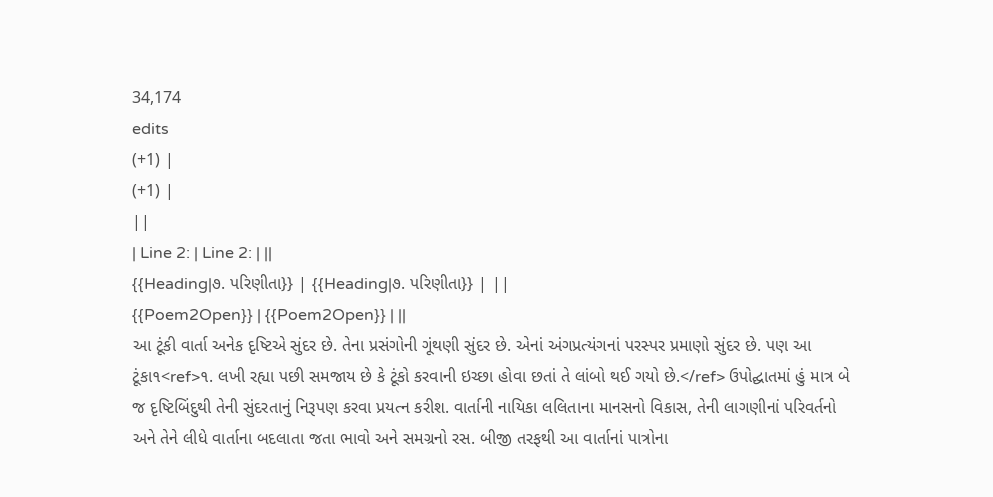34,174
edits
(+1) |
(+1) |
||
| Line 2: | Line 2: | ||
{{Heading|૭. પરિણીતા}} | {{Heading|૭. પરિણીતા}} | ||
{{Poem2Open}} | {{Poem2Open}} | ||
આ ટૂંકી વાર્તા અનેક દૃષ્ટિએ સુંદર છે. તેના પ્રસંગોની ગૂંથણી સુંદર છે. એનાં અંગપ્રત્યંગનાં પરસ્પર પ્રમાણો સુંદર છે. પણ આ ટૂંકા૧<ref>૧. લખી રહ્યા પછી સમજાય છે કે ટૂંકો કરવાની ઇચ્છા હોવા છતાં તે લાંબો થઈ ગયો છે.</ref> ઉપોદ્ઘાતમાં હું માત્ર બે જ દૃષ્ટિબિંદુથી તેની સુંદરતાનું નિરૂપણ કરવા પ્રયત્ન કરીશ. વાર્તાની નાયિકા લલિતાના માનસનો વિકાસ, તેની લાગણીનાં પરિવર્તનો અને તેને લીધે વાર્તાના બદલાતા જતા ભાવો અને સમગ્રનો રસ. બીજી તરફથી આ વાર્તાનાં પાત્રોના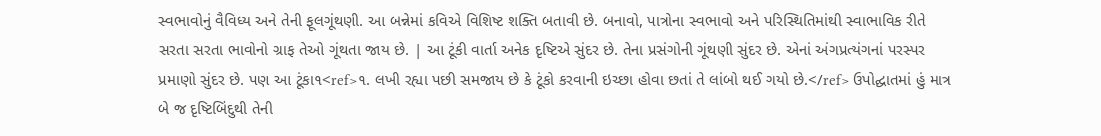સ્વભાવોનું વૈવિધ્ય અને તેની ફૂલગૂંથણી. આ બન્નેમાં કવિએ વિશિષ્ટ શક્તિ બતાવી છે. બનાવો, પાત્રોના સ્વભાવો અને પરિસ્થિતિમાંથી સ્વાભાવિક રીતે સરતા સરતા ભાવોનો ગ્રાફ તેઓ ગૂંથતા જાય છે. | આ ટૂંકી વાર્તા અનેક દૃષ્ટિએ સુંદર છે. તેના પ્રસંગોની ગૂંથણી સુંદર છે. એનાં અંગપ્રત્યંગનાં પરસ્પર પ્રમાણો સુંદર છે. પણ આ ટૂંકા૧<ref>૧. લખી રહ્યા પછી સમજાય છે કે ટૂંકો કરવાની ઇચ્છા હોવા છતાં તે લાંબો થઈ ગયો છે.</ref> ઉપોદ્ઘાતમાં હું માત્ર બે જ દૃષ્ટિબિંદુથી તેની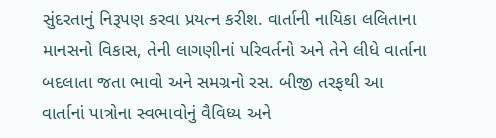સુંદરતાનું નિરૂપણ કરવા પ્રયત્ન કરીશ. વાર્તાની નાયિકા લલિતાના માનસનો વિકાસ, તેની લાગણીનાં પરિવર્તનો અને તેને લીધે વાર્તાના બદલાતા જતા ભાવો અને સમગ્રનો રસ. બીજી તરફથી આ વાર્તાનાં પાત્રોના સ્વભાવોનું વૈવિધ્ય અને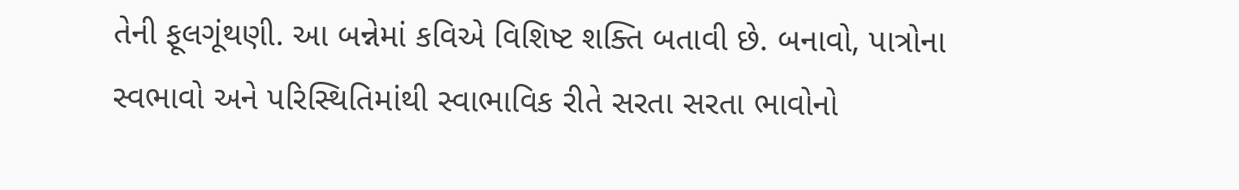તેની ફૂલગૂંથણી. આ બન્નેમાં કવિએ વિશિષ્ટ શક્તિ બતાવી છે. બનાવો, પાત્રોના સ્વભાવો અને પરિસ્થિતિમાંથી સ્વાભાવિક રીતે સરતા સરતા ભાવોનો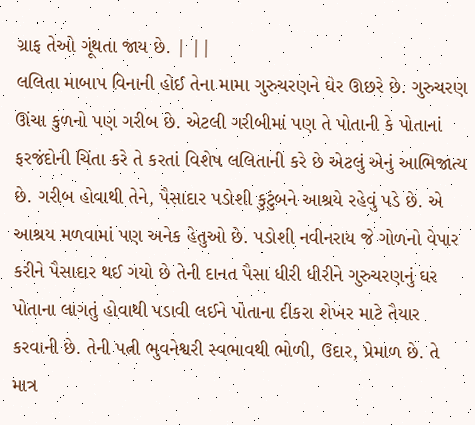ગ્રાફ તેઓ ગૂંથતા જાય છે. | ||
લલિતા માબાપ વિનાની હોઈ તેના મામા ગુરુચરણને ઘેર ઊછરે છે. ગુરુચરણ ઊંચા કુળનો પણ ગરીબ છે. એટલી ગરીબીમાં પણ તે પોતાની કે પોતાનાં ફરજંદોની ચિંતા કરે તે કરતાં વિશેષ લલિતાની કરે છે એટલું એનું આભિજાત્ય છે. ગરીબ હોવાથી તેને, પૈસાદાર પડોશી કુટુંબને આશ્રયે રહેવું પડે છે. એ આશ્રય મળવામાં પણ અનેક હેતુઓ છે. પડોશી નવીનરાય જે ગોળનો વેપાર કરીને પૈસાદાર થઈ ગયો છે તેની દાનત પૈસા ધીરી ધીરીને ગુરુચરણનું ઘર પોતાના લાગતું હોવાથી પડાવી લઈને પોતાના દીકરા શેખર માટે તૈયાર કરવાની છે. તેની પત્ની ભુવનેશ્વરી સ્વભાવથી ભોળી, ઉદાર, પ્રેમાળ છે. તે માત્ર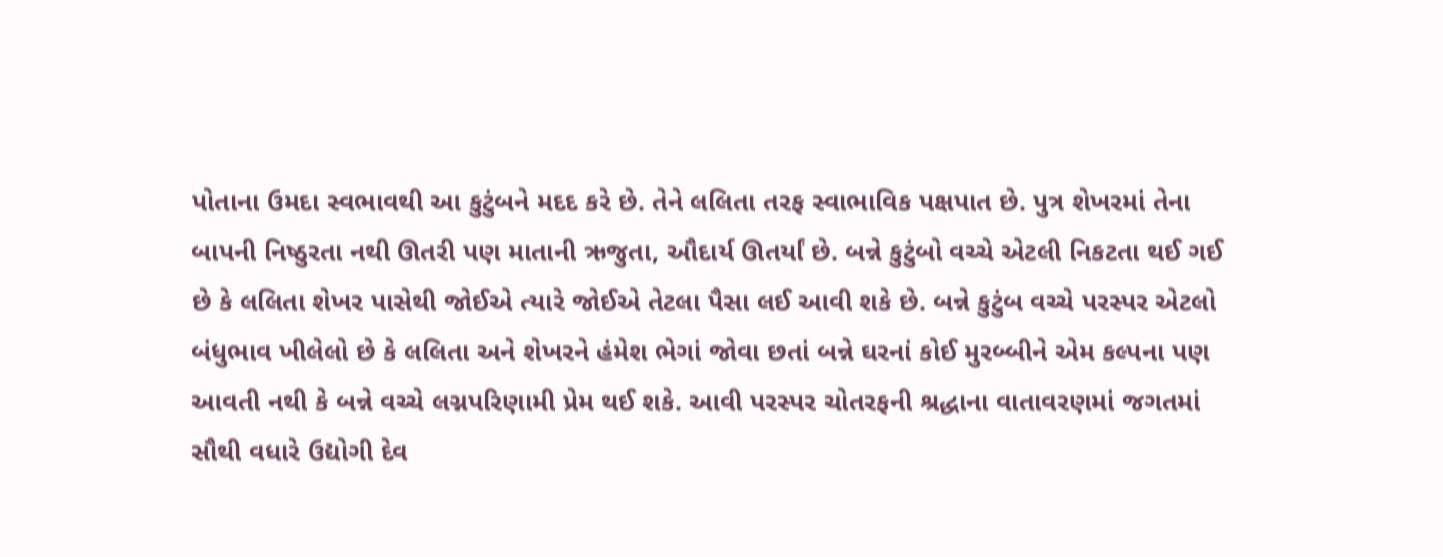પોતાના ઉમદા સ્વભાવથી આ કુટુંબને મદદ કરે છે. તેને લલિતા તરફ સ્વાભાવિક પક્ષપાત છે. પુત્ર શેખરમાં તેના બાપની નિષ્ઠુરતા નથી ઊતરી પણ માતાની ઋજુતા, ઔદાર્ય ઊતર્યાં છે. બન્ને કુટુંબો વચ્ચે એટલી નિકટતા થઈ ગઈ છે કે લલિતા શેખર પાસેથી જોઈએ ત્યારે જોઈએ તેટલા પૈસા લઈ આવી શકે છે. બન્ને કુટુંબ વચ્ચે પરસ્પર એટલો બંધુભાવ ખીલેલો છે કે લલિતા અને શેખરને હંમેશ ભેગાં જોવા છતાં બન્ને ઘરનાં કોઈ મુરબ્બીને એમ કલ્પના પણ આવતી નથી કે બન્ને વચ્ચે લગ્નપરિણામી પ્રેમ થઈ શકે. આવી પરસ્પર ચોતરફની શ્રદ્ધાના વાતાવરણમાં જગતમાં સૌથી વધારે ઉદ્યોગી દેવ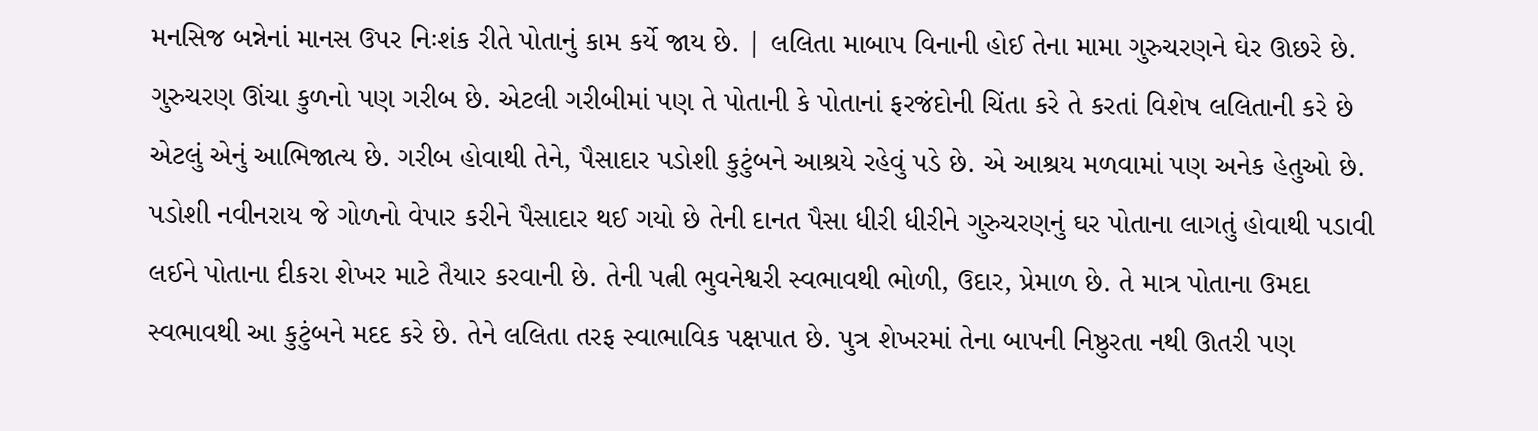મનસિજ બન્નેનાં માનસ ઉપર નિઃશંક રીતે પોતાનું કામ કર્યે જાય છે. | લલિતા માબાપ વિનાની હોઈ તેના મામા ગુરુચરણને ઘેર ઊછરે છે. ગુરુચરણ ઊંચા કુળનો પણ ગરીબ છે. એટલી ગરીબીમાં પણ તે પોતાની કે પોતાનાં ફરજંદોની ચિંતા કરે તે કરતાં વિશેષ લલિતાની કરે છે એટલું એનું આભિજાત્ય છે. ગરીબ હોવાથી તેને, પૈસાદાર પડોશી કુટુંબને આશ્રયે રહેવું પડે છે. એ આશ્રય મળવામાં પણ અનેક હેતુઓ છે. પડોશી નવીનરાય જે ગોળનો વેપાર કરીને પૈસાદાર થઈ ગયો છે તેની દાનત પૈસા ધીરી ધીરીને ગુરુચરણનું ઘર પોતાના લાગતું હોવાથી પડાવી લઈને પોતાના દીકરા શેખર માટે તૈયાર કરવાની છે. તેની પત્ની ભુવનેશ્વરી સ્વભાવથી ભોળી, ઉદાર, પ્રેમાળ છે. તે માત્ર પોતાના ઉમદા સ્વભાવથી આ કુટુંબને મદદ કરે છે. તેને લલિતા તરફ સ્વાભાવિક પક્ષપાત છે. પુત્ર શેખરમાં તેના બાપની નિષ્ઠુરતા નથી ઊતરી પણ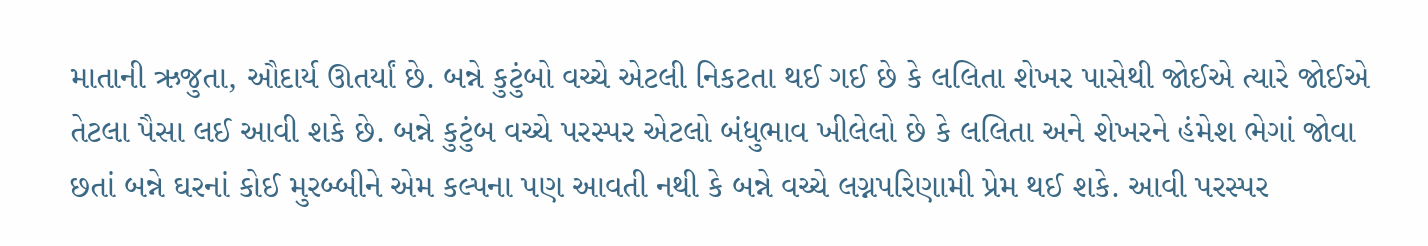માતાની ઋજુતા, ઔદાર્ય ઊતર્યાં છે. બન્ને કુટુંબો વચ્ચે એટલી નિકટતા થઈ ગઈ છે કે લલિતા શેખર પાસેથી જોઈએ ત્યારે જોઈએ તેટલા પૈસા લઈ આવી શકે છે. બન્ને કુટુંબ વચ્ચે પરસ્પર એટલો બંધુભાવ ખીલેલો છે કે લલિતા અને શેખરને હંમેશ ભેગાં જોવા છતાં બન્ને ઘરનાં કોઈ મુરબ્બીને એમ કલ્પના પણ આવતી નથી કે બન્ને વચ્ચે લગ્નપરિણામી પ્રેમ થઈ શકે. આવી પરસ્પર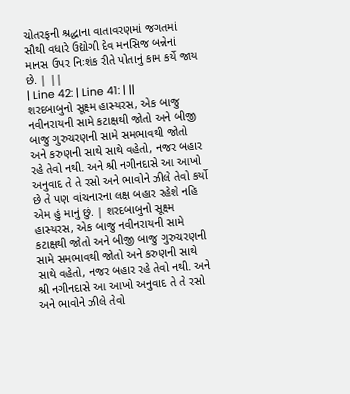ચોતરફની શ્રદ્ધાના વાતાવરણમાં જગતમાં સૌથી વધારે ઉદ્યોગી દેવ મનસિજ બન્નેનાં માનસ ઉપર નિઃશંક રીતે પોતાનું કામ કર્યે જાય છે. | ||
| Line 42: | Line 41: | ||
શરદબાબુનો સૂક્ષ્મ હાસ્યરસ, એક બાજુ નવીનરાયની સામે કટાક્ષથી જોતો અને બીજી બાજુ ગુરુચરણની સામે સમભાવથી જોતો અને કરુણની સાથે સાથે વહેતો, નજર બહાર રહે તેવો નથી. અને શ્રી નગીનદાસે આ આખો અનુવાદ તે તે રસો અને ભાવોને ઝીલે તેવો કર્યો છે તે પણ વાંચનારના લક્ષ બહાર રહેશે નહિ એમ હું માનું છું. | શરદબાબુનો સૂક્ષ્મ હાસ્યરસ, એક બાજુ નવીનરાયની સામે કટાક્ષથી જોતો અને બીજી બાજુ ગુરુચરણની સામે સમભાવથી જોતો અને કરુણની સાથે સાથે વહેતો, નજર બહાર રહે તેવો નથી. અને શ્રી નગીનદાસે આ આખો અનુવાદ તે તે રસો અને ભાવોને ઝીલે તેવો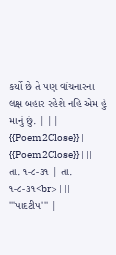કર્યો છે તે પણ વાંચનારના લક્ષ બહાર રહેશે નહિ એમ હું માનું છું. | ||
{{Poem2Close}} | {{Poem2Close}} | ||
તા. ૧-૮-૩૧ | તા. ૧-૮-૩૧<br> | ||
'''પાદટીપ''' |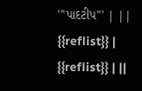'''પાદટીપ''' | ||
{{reflist}} | {{reflist}} | ||